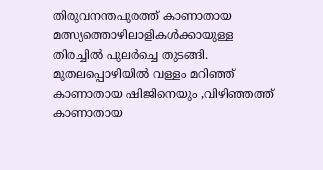തിരുവനന്തപുരത്ത് കാണാതായ മത്സ്യത്തൊഴിലാളികൾക്കായുള്ള തിരച്ചിൽ പുലർച്ചെ തുടങ്ങി. മുതലപ്പൊഴിയിൽ വള്ളം മറിഞ്ഞ് കാണാതായ ഷിജിനെയും ,വിഴിഞ്ഞത്ത് കാണാതായ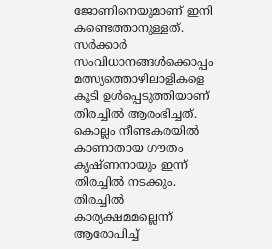ജോണിനെയുമാണ് ഇനി കണ്ടെത്താനുള്ളത്. സർക്കാർ സംവിധാനങ്ങൾക്കൊപ്പം മത്സ്യത്തൊഴിലാളികളെ കൂടി ഉൾപ്പെടുത്തിയാണ് തിരച്ചിൽ ആരംഭിച്ചത്. കൊല്ലം നീണ്ടകരയിൽ കാണാതായ ഗൗതം കൃഷ്ണനായും ഇന്ന് തിരച്ചിൽ നടക്കും.
തിരച്ചിൽ കാര്യക്ഷമമല്ലെന്ന് ആരോപിച്ച്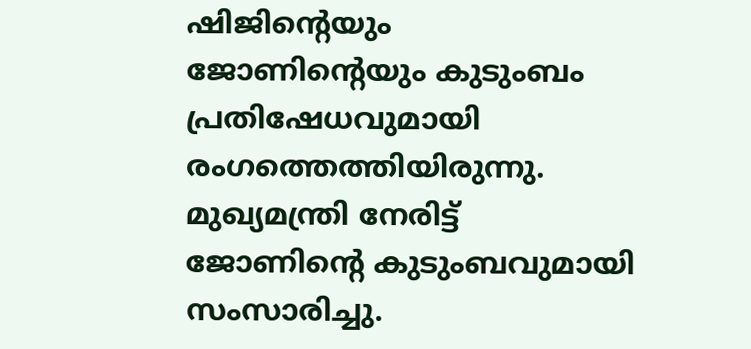ഷിജിന്റെയും ജോണിന്റെയും കുടുംബം പ്രതിഷേധവുമായി രംഗത്തെത്തിയിരുന്നു. മുഖ്യമന്ത്രി നേരിട്ട് ജോണിന്റെ കുടുംബവുമായി സംസാരിച്ചു.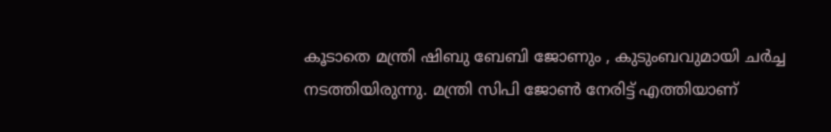കൂടാതെ മന്ത്രി ഷിബു ബേബി ജോണും , കുടുംബവുമായി ചർച്ച നടത്തിയിരുന്നു. മന്ത്രി സിപി ജോൺ നേരിട്ട് എത്തിയാണ്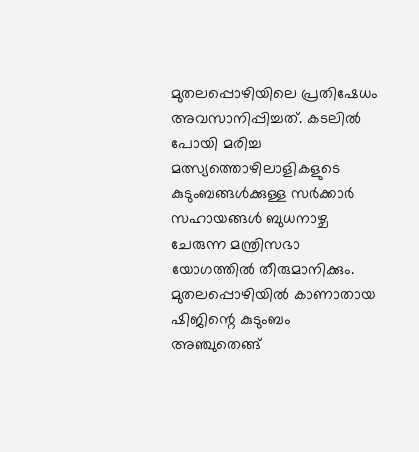മുതലപ്പൊഴിയിലെ പ്രതിഷേധം അവസാനിപ്പിച്ചത്. കടലിൽ പോയി മരിച്ച മത്സ്യത്തൊഴിലാളികളുടെ കുടുംബങ്ങൾക്കുള്ള സർക്കാർ സഹായങ്ങൾ ബുധനാഴ്ച ചേരുന്ന മന്ത്രിസഭാ യോഗത്തിൽ തീരുമാനിക്കും.
മുതലപ്പൊഴിയിൽ കാണാതായ ഷിജിന്റെ കുടുംബം അഞ്ചുതെങ്ങ്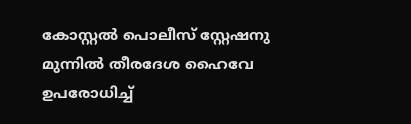കോസ്റ്റൽ പൊലീസ് സ്റ്റേഷനു മുന്നിൽ തീരദേശ ഹൈവേ ഉപരോധിച്ച്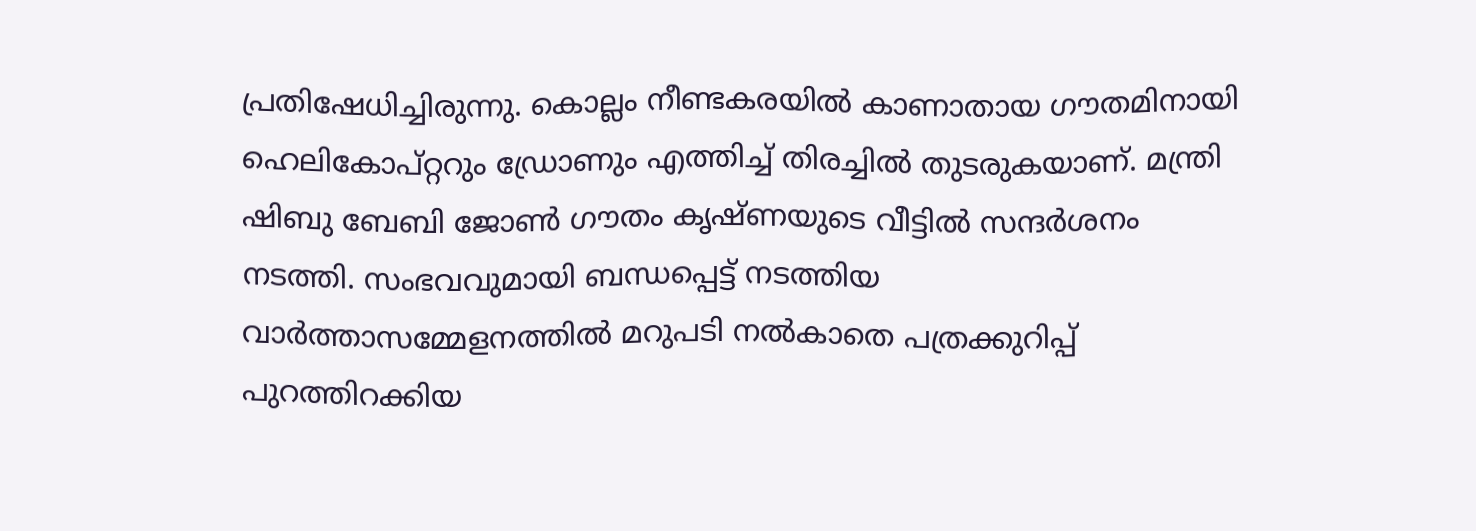പ്രതിഷേധിച്ചിരുന്നു. കൊല്ലം നീണ്ടകരയിൽ കാണാതായ ഗൗതമിനായി ഹെലികോപ്റ്ററും ഡ്രോണും എത്തിച്ച് തിരച്ചിൽ തുടരുകയാണ്. മന്ത്രി ഷിബു ബേബി ജോൺ ഗൗതം കൃഷ്ണയുടെ വീട്ടിൽ സന്ദർശനം നടത്തി. സംഭവവുമായി ബന്ധപ്പെട്ട് നടത്തിയ വാർത്താസമ്മേളനത്തിൽ മറുപടി നൽകാതെ പത്രക്കുറിപ്പ് പുറത്തിറക്കിയ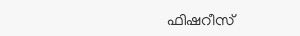ഫിഷറീസ്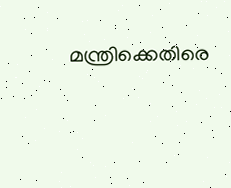മന്ത്രിക്കെതിരെ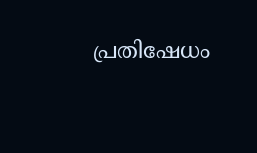പ്രതിഷേധം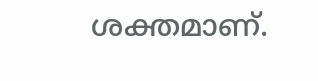ശക്തമാണ്.